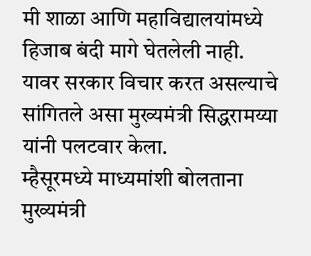मी शाळा आणि महाविद्यालयांमध्ये हिजाब बंदी मागे घेतलेली नाही. यावर सरकार विचार करत असल्याचे सांगितले असा मुख्यमंत्री सिद्धरामय्या यांनी पलटवार केला.
म्हैसूरमध्ये माध्यमांशी बोलताना मुख्यमंत्री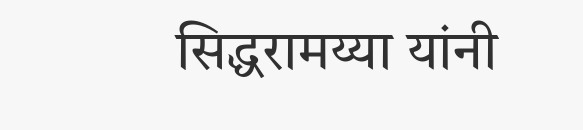सिद्धरामय्या यांनी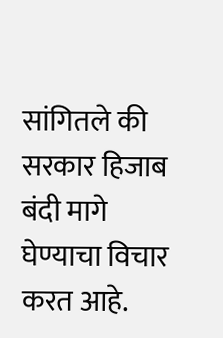सांगितले की सरकार हिजाब बंदी मागे घेण्याचा विचार करत आहे.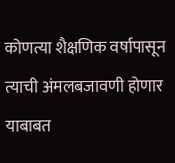कोणत्या शैक्षणिक वर्षापासून त्याची अंमलबजावणी होणार याबाबत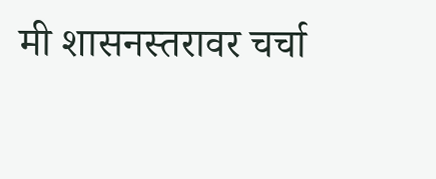मी शासनस्तरावर चर्चा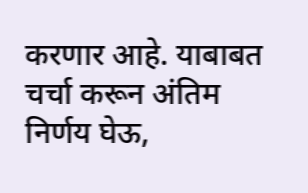करणार आहे. याबाबत चर्चा करून अंतिम निर्णय घेऊ,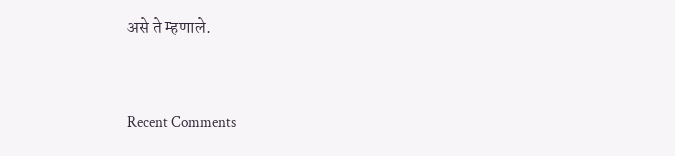असे ते म्हणाले.


Recent Comments